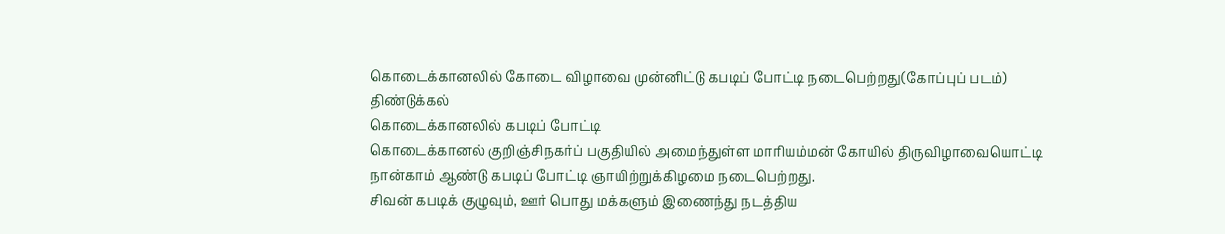கொடைக்கானலில் கோடை விழாவை முன்னிட்டு கபடிப் போட்டி நடைபெற்றது(கோப்புப் படம்)
திண்டுக்கல்
கொடைக்கானலில் கபடிப் போட்டி
கொடைக்கானல் குறிஞ்சிநகர்ப் பகுதியில் அமைந்துள்ள மாரியம்மன் கோயில் திருவிழாவையொட்டி நான்காம் ஆண்டு கபடிப் போட்டி ஞாயிற்றுக்கிழமை நடைபெற்றது.
சிவன் கபடிக் குழுவும், ஊர் பொது மக்களும் இணைந்து நடத்திய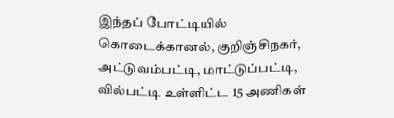இந்தப் போட்டியில் கொடைக்கானல், குறிஞ்சிநகர், அட்டுவம்பட்டி, மாட்டுப்பட்டி, வில்பட்டி உள்ளிட்ட 15 அணிகள்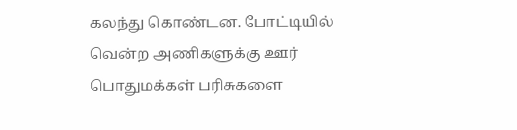கலந்து கொண்டன. போட்டியில் வென்ற அணிகளுக்கு ஊர் பொதுமக்கள் பரிசுகளை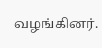வழங்கினர்.